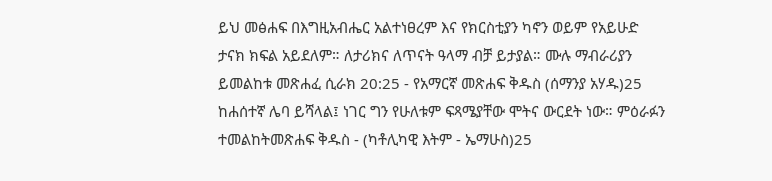ይህ መፅሐፍ በእግዚአብሔር አልተነፀረም እና የክርስቲያን ካኖን ወይም የአይሁድ ታናክ ክፍል አይደለም። ለታሪክና ለጥናት ዓላማ ብቻ ይታያል። ሙሉ ማብራሪያን ይመልከቱ መጽሐፈ ሲራክ 20:25 - የአማርኛ መጽሐፍ ቅዱስ (ሰማንያ አሃዱ)25 ከሐሰተኛ ሌባ ይሻላል፤ ነገር ግን የሁለቱም ፍጻሜያቸው ሞትና ውርደት ነው። ምዕራፉን ተመልከትመጽሐፍ ቅዱስ - (ካቶሊካዊ እትም - ኤማሁስ)25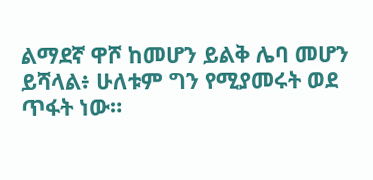ልማደኛ ዋሾ ከመሆን ይልቅ ሌባ መሆን ይሻላል፥ ሁለቱም ግን የሚያመሩት ወደ ጥፋት ነው።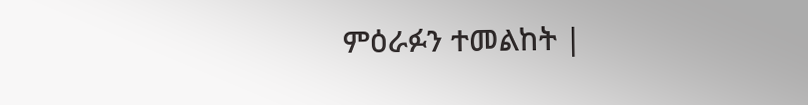ምዕራፉን ተመልከት |